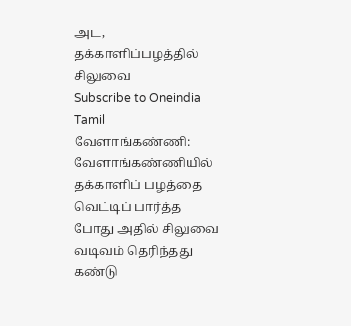அட, தக்காளிப்பழத்தில் சிலுவை
Subscribe to Oneindia Tamil
வேளாங்கண்ணி:
வேளாங்கண்ணியில் தக்காளிப் பழத்தை வெட்டிப் பார்த்த போது அதில் சிலுவை வடிவம் தெரிந்தது கண்டு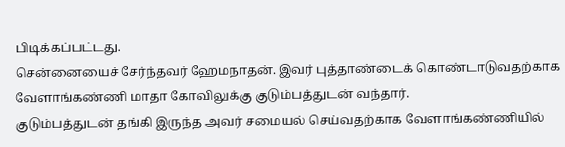பிடிக்கப்பட்டது.
சென்னையைச் சேர்ந்தவர் ஹேமநாதன். இவர் புத்தாண்டைக் கொண்டாடுவதற்காக வேளாங்கண்ணி மாதா கோவிலுக்கு குடும்பத்துடன் வந்தார்.
குடும்பத்துடன் தங்கி இருந்த அவர் சமையல் செய்வதற்காக வேளாங்கண்ணியில்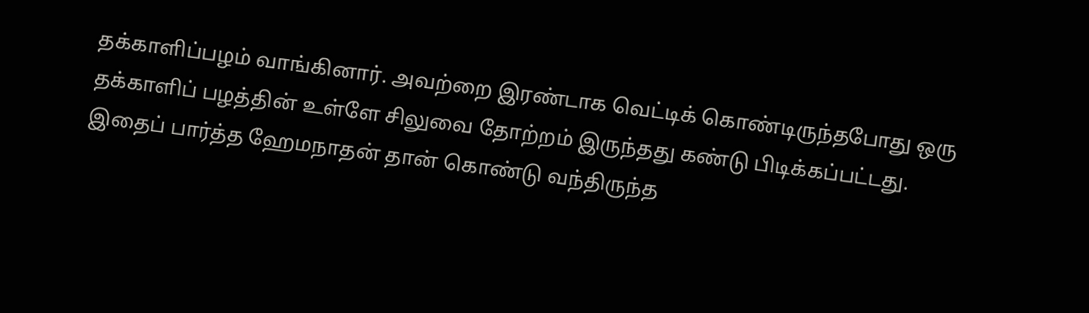தக்காளிப்பழம் வாங்கினார். அவற்றை இரண்டாக வெட்டிக் கொண்டிருந்தபோது ஒரு தக்காளிப் பழத்தின் உள்ளே சிலுவை தோற்றம் இருந்தது கண்டு பிடிக்கப்பட்டது.
இதைப் பார்த்த ஹேமநாதன் தான் கொண்டு வந்திருந்த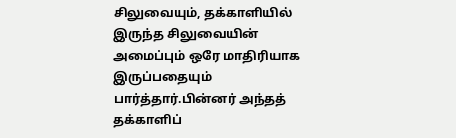சிலுவையும், தக்காளியில் இருந்த சிலுவையின் அமைப்பும் ஒரே மாதிரியாக இருப்பதையும் பார்த்தார்.பின்னர் அந்தத் தக்காளிப்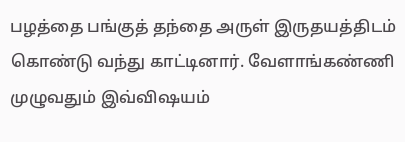பழத்தை பங்குத் தந்தை அருள் இருதயத்திடம் கொண்டு வந்து காட்டினார். வேளாங்கண்ணி முழுவதும் இவ்விஷயம்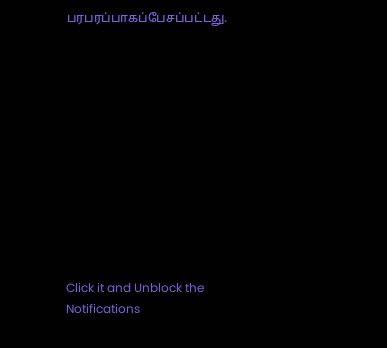பரபரப்பாகப்பேசப்பட்டது.












Click it and Unblock the Notifications